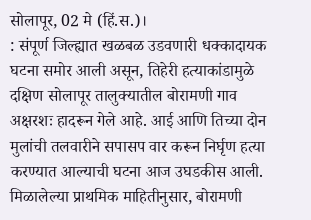सोलापूर, 02 मे (हिं.स.)।
: संपूर्ण जिल्ह्यात खळबळ उडवणारी धक्कादायक घटना समोर आली असून, तिहेरी हत्याकांडामुळे दक्षिण सोलापूर तालुक्यातील बोरामणी गाव अक्षरशः हादरून गेले आहे. आई आणि तिच्या दोन मुलांची तलवारीने सपासप वार करून निर्घृण हत्या करण्यात आल्याची घटना आज उघडकीस आली.
मिळालेल्या प्राथमिक माहितीनुसार, बोरामणी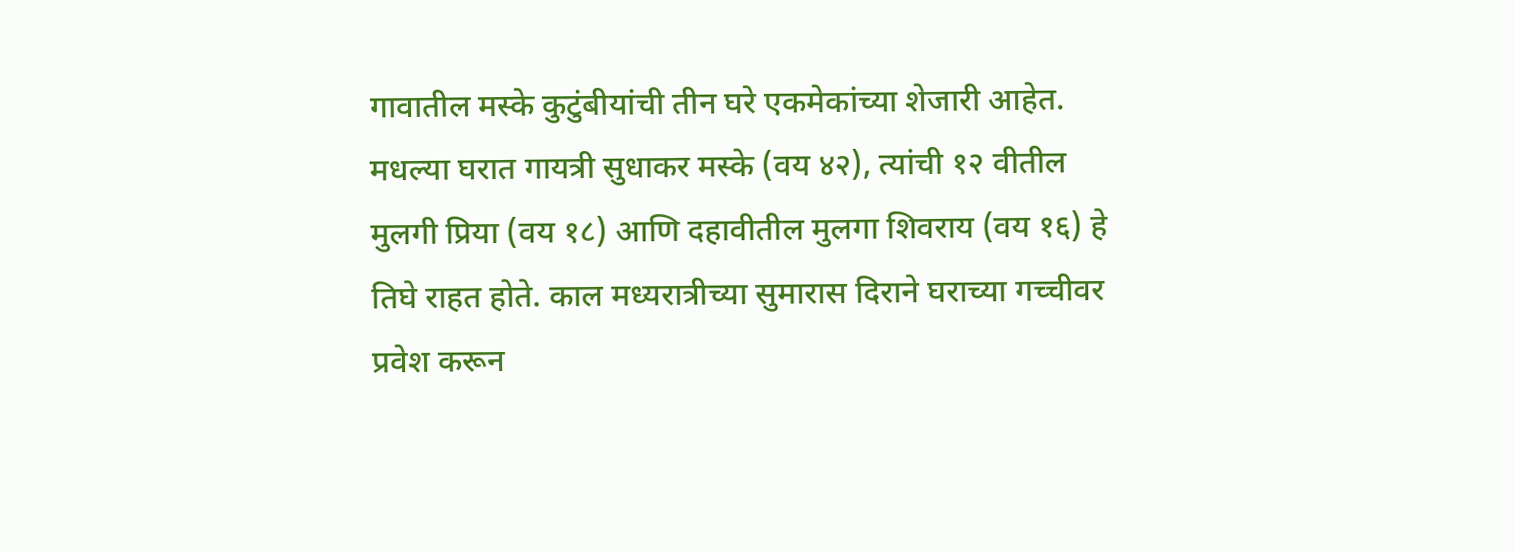गावातील मस्के कुटुंबीयांची तीन घरे एकमेकांच्या शेजारी आहेत. मधल्या घरात गायत्री सुधाकर मस्के (वय ४२), त्यांची १२ वीतील मुलगी प्रिया (वय १८) आणि दहावीतील मुलगा शिवराय (वय १६) हे तिघे राहत होते. काल मध्यरात्रीच्या सुमारास दिराने घराच्या गच्चीवर प्रवेश करून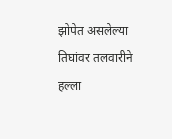झोपेत असलेल्या तिघांवर तलवारीने हल्ला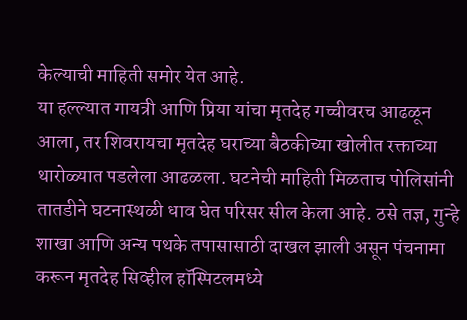केल्याची माहिती समोर येत आहे.
या हल्ल्यात गायत्री आणि प्रिया यांचा मृतदेह गच्चीवरच आढळून आला, तर शिवरायचा मृतदेह घराच्या बैठकीच्या खोलीत रक्ताच्या थारोळ्यात पडलेला आढळला. घटनेची माहिती मिळताच पोलिसांनी तातडीने घटनास्थळी धाव घेत परिसर सील केला आहे. ठसे तज्ञ, गुन्हे शाखा आणि अन्य पथके तपासासाठी दाखल झाली असून पंचनामा करून मृतदेह सिव्हील हॉस्पिटलमध्ये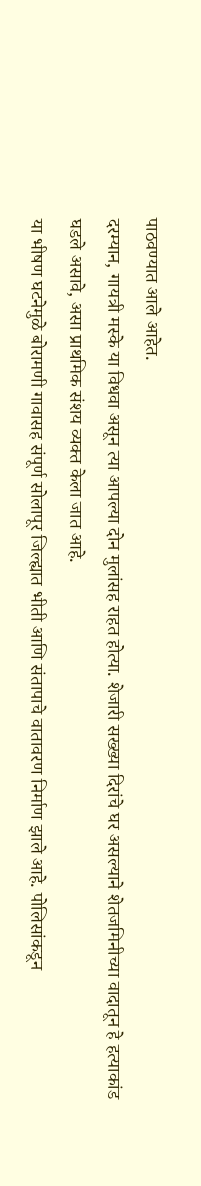पाठवण्यात आले आहेत.
दरम्यान, गायत्री मस्के या विधवा असून त्या आपल्या दोन मुलांसह राहत होत्या. शेजारी सख्ख्या दिरांचे घर असल्याने शेतजमिनीच्या वादातून हे हत्याकांड घडले असावे, असा प्राथमिक संशय व्यक्त केला जात आहे.
या भीषण घटनेमुळे बोरामणी गावासह संपूर्ण सोलापूर जिल्ह्यात भीती आणि संतापाचे वातावरण निर्माण झाले आहे. पोलिसांकडून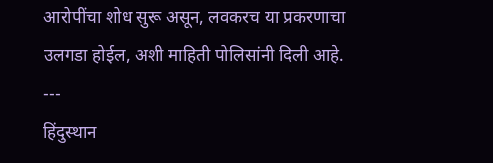आरोपींचा शोध सुरू असून, लवकरच या प्रकरणाचा उलगडा होईल, अशी माहिती पोलिसांनी दिली आहे.
---
हिंदुस्थान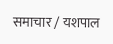समाचार / यशपाल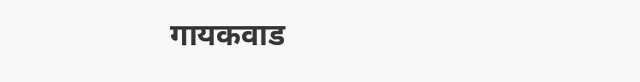गायकवाड